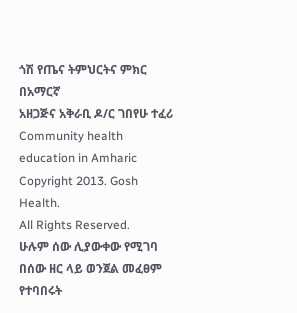ጎሽ የጤና ትምህርትና ምክር በአማርኛ
አዘጋጅና አቅራቢ ዶ/ር ገበየሁ ተፈሪ
Community health
education in Amharic
Copyright 2013. Gosh Health.
All Rights Reserved.
ሁሉም ሰው ሊያውቀው የሚገባ በሰው ዘር ላይ ወንጀል መፈፀም
የተባበሩት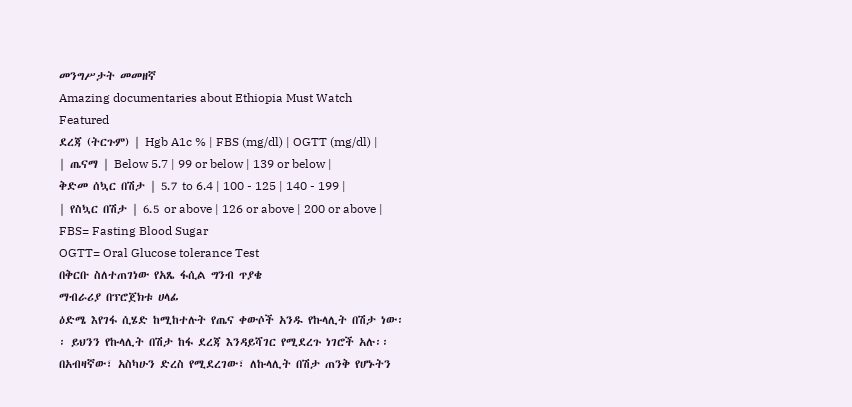መንግሥታት መመዘኛ
Amazing documentaries about Ethiopia Must Watch
Featured
ደረጃ (ትርጉም) | Hgb A1c % | FBS (mg/dl) | OGTT (mg/dl) |
| ጤናማ | Below 5.7 | 99 or below | 139 or below |
ቅድመ ሰኳር በሽታ | 5.7 to 6.4 | 100 - 125 | 140 - 199 |
| የስኳር በሽታ | 6.5 or above | 126 or above | 200 or above |
FBS= Fasting Blood Sugar
OGTT= Oral Glucose tolerance Test
በቅርቡ ስለተጠገነው የአጼ ፋሲል ግንብ ጥያቄ
ማብራሪያ በፕሮጀክቱ ሀላፊ
ዕድሜ እየገፋ ሲሄድ ከሚከተሉት የጤና ቀውሶች አንዱ የኩላሊት በሽታ ነው፡፡ ይህንን የኩላሊት በሽታ ከፋ ደረጃ እንዳይሻገር የሚደረጉ ነገሮች አሉ፡፡ በአብዛኛው፣ አስካሁን ድረስ የሚደረገው፣ ለኩላሊት በሽታ ጠንቅ የሆኑትን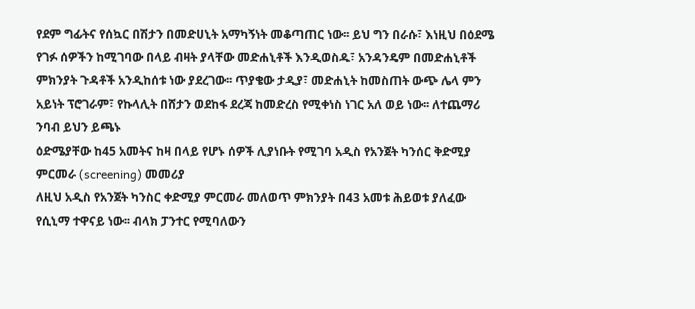የደም ግፊትና የሰኳር በሽታን በመድሀኒት አማካኝነት መቆጣጠር ነው፡፡ ይህ ግን በራሱ፣ እነዚህ በዕደሜ የገፉ ሰዎችን ከሚገባው በላይ ብዛት ያላቸው መድሐኒቶች እንዲወስዱ፣ አንዳንዴም በመድሐኒቶች ምክንያት ጉዳቶች አንዲከሰቱ ነው ያደረገው፡፡ ጥያቄው ታዲያ፣ መድሐኒት ከመስጠት ውጭ ሌላ ምን አይነት ፕሮገራም፣ የኩላሊት በሸታን ወደከፋ ደረጃ ከመድረስ የሚቀነስ ነገር አለ ወይ ነው፡፡ ለተጨማሪ ንባብ ይህን ይጫኑ
ዕድሜያቸው ከ45 አመትና ከዛ በላይ የሆኑ ሰዎች ሊያነቡት የሚገባ አዲስ የአንጀት ካንሰር ቅድሚያ ምርመራ (screening) መመሪያ
ለዚህ አዲስ የአንጀት ካንስር ቀድሚያ ምርመራ መለወጥ ምክንያት በ43 አመቱ ሕይወቱ ያለፈው የሲኒማ ተዋናይ ነው፡፡ ብላክ ፓንተር የሚባለውን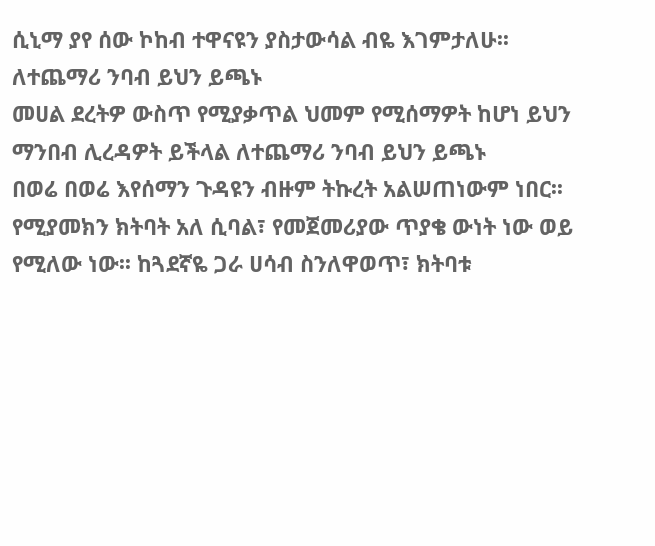ሲኒማ ያየ ሰው ኮከብ ተዋናዩን ያስታውሳል ብዬ እገምታለሁ፡፡ ለተጨማሪ ንባብ ይህን ይጫኑ
መሀል ደረትዎ ውስጥ የሚያቃጥል ህመም የሚሰማዎት ከሆነ ይህን ማንበብ ሊረዳዎት ይችላል ለተጨማሪ ንባብ ይህን ይጫኑ
በወሬ በወሬ እየሰማን ጉዳዩን ብዙም ትኩረት አልሠጠነውም ነበር፡፡ የሚያመክን ክትባት አለ ሲባል፣ የመጀመሪያው ጥያቄ ውነት ነው ወይ የሚለው ነው፡፡ ከጓደኛዬ ጋራ ሀሳብ ስንለዋወጥ፣ ክትባቱ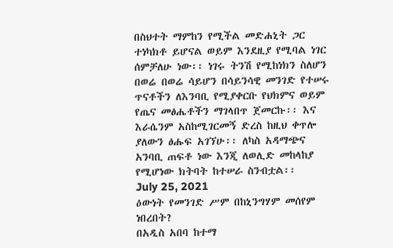በስህተት ማምከን የሚችል መድሐኒት ጋር ተነካክቶ ይሆናል ወይም እንደዚያ የሚባል ነገር ሰምቻለሁ ነው፡፡ ነገሩ ትንሽ የሚከነክን ስለሆን በወሬ በወሬ ሳይሆን በሳይንሳዊ መንገድ የተሠሩ ጥናቶችን ለእንባቢ የሚያቀርቡ የህክምና ወይም የጤና መፅሔቶችን ማገላበጥ ጀመርኩ፡፡ እና እራሴንም አስከሚገርመኝ ድረስ ከዚህ ቀጥሎ ያለውን ፅሑፍ አገኘሁ፡፡ ለካስ አዳማጭና አንባቢ ጠፍቶ ነው እንጂ ለወሊድ መከላከያ የሚሆነው ክትባት ከተሠራ ስንብቷል፡፡
July 25, 2021
ዕውነት የመንገድ ሥም በከኒንግሃም መሰየም ነበረበት?
በአዲስ አበባ ከተማ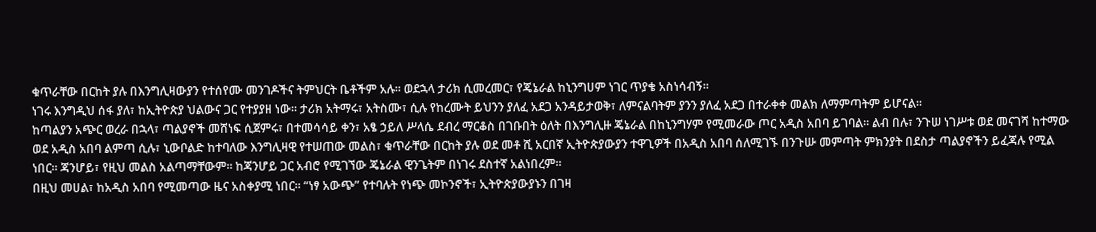ቁጥራቸው በርከት ያሉ በእንግሊዛውያን የተሰየሙ መንገዶችና ትምህርት ቤቶችም አሉ፡፡ ወደኋላ ታሪክ ሲመረመር፣ የጄኔራል ከኒንግሀም ነገር ጥያቄ አስነሳብኝ፡፡
ነገሩ እንግዲህ ሰፋ ያለ፣ ከኢትዮጵያ ህልውና ጋር የተያያዘ ነው፡፡ ታሪክ አትማሩ፣ አትስሙ፣ ሲሉ የከረሙት ይህንን ያለፈ አደጋ አንዳይታወቅ፣ ለምናልባትም ያንን ያለፈ አደጋ በተራቀቀ መልክ ለማምጣትም ይሆናል፡፡
ከጣልያን አጭር ወረራ በኋላ፣ ጣልያኖች መሸነፍ ሲጀምሩ፣ በተመሳሳይ ቀን፣ አፄ ኃይለ ሥላሴ ደብረ ማርቆስ በገቡበት ዕለት በእንግሊዙ ጄኔራል በከኒንግሃም የሚመራው ጦር አዲስ አበባ ይገባል፡፡ ልብ በሉ፣ ንጉሠ ነገሥቱ ወደ መናገሻ ከተማው ወደ አዲስ አበባ ልምጣ ሲሉ፣ ኒውቦልድ ከተባለው እንግሊዛዊ የተሠጠው መልስ፣ ቁጥራቸው በርከት ያሉ ወደ መቶ ሺ አርበኛ ኢትዮጵያውያን ተዋጊዎች በአዲስ አበባ ሰለሚገኙ በንጉሡ መምጣት ምክንያት በደስታ ጣልያኖችን ይፈጃሉ የሚል ነበር፡፡ ጃንሆይ፣ የዚህ መልስ አልጣማቸውም፡፡ ከጃንሆይ ጋር አብሮ የሚገኘው ጄኔራል ዊንጌትም በነገሩ ደስተኛ አልነበረም፡፡
በዚህ መሀል፣ ከአዲስ አበባ የሚመጣው ዜና አስቀያሚ ነበር፡፡ “ነፃ አውጭ” የተባሉት የነጭ መኮንኖች፣ ኢትዮጵያውያኑን በገዛ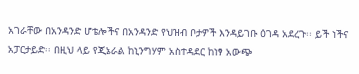አገራቸው በአንዳንድ ሆቴሎችና በአንዳንድ የህዝብ ቦታዎች እንዳይገቡ ዕገዳ አደረጉ፡፡ ይች ነችና አፓርታይድ፡፡ በዚህ ላይ የጂኔራል ከኒንግሃም አስተዳደር ከነፃ አውጭ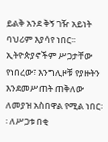ይልቅ አንደ ቅኝ ገዥ አይነት ባህሪም እያሳየ ነበር፡፡ ኢትዮጵያኖችም ሥጋታቸው የነበረው፣ እንግሊዞቹ የያዙትን እንደመሥጠት ጠቅለው ለመያዝ አስበዋል የሚል ነበር፡፡ ለሥጋቱ በቂ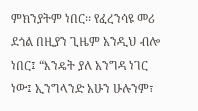ምክንያትም ነበር፡፡ የፈረንሳዩ መሪ ደጎል በዚያን ጊዜም አንዲህ ብሎ ነበር፤ “እንዴት ያለ አንግዳ ነገር ነው፤ ኢንግላንድ አሁን ሁሉንም፣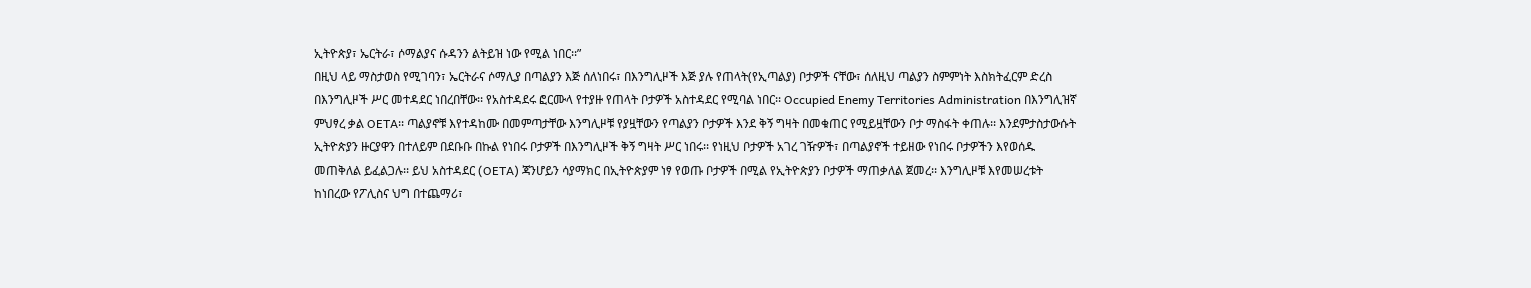ኢትዮጵያ፣ ኤርትራ፣ ሶማልያና ሱዳንን ልትይዝ ነው የሚል ነበር፡፡”
በዚህ ላይ ማስታወስ የሚገባን፣ ኤርትራና ሶማሊያ በጣልያን እጅ ሰለነበሩ፣ በእንግሊዞች እጅ ያሉ የጠላት(የኢጣልያ) ቦታዎች ናቸው፣ ሰለዚህ ጣልያን ስምምነት እስክትፈርም ድረስ በእንግሊዞች ሥር መተዳደር ነበረበቸው፡፡ የአስተዳደሩ ፎርሙላ የተያዙ የጠላት ቦታዎች አስተዳደር የሚባል ነበር፡፡ Occupied Enemy Territories Administration በእንግሊዝኛ ምህፃረ ቃል OETA፡፡ ጣልያኖቹ እየተዳከሙ በመምጣታቸው እንግሊዞቹ የያዟቸውን የጣልያን ቦታዎች እንደ ቅኝ ግዛት በመቁጠር የሚይዟቸውን ቦታ ማስፋት ቀጠሉ፡፡ እንደምታስታውሱት ኢትዮጵያን ዙርያዋን በተለይም በደቡቡ በኩል የነበሩ ቦታዎች በእንግሊዞች ቅኝ ግዛት ሥር ነበሩ፡፡ የነዚህ ቦታዎች አገረ ገዥዎች፣ በጣልያኖች ተይዘው የነበሩ ቦታዎችን እየወሰዱ መጠቅለል ይፈልጋሉ፡፡ ይህ አስተዳደር (OETA) ጃንሆይን ሳያማክር በኢትዮጵያም ነፃ የወጡ ቦታዎች በሚል የኢትዮጵያን ቦታዎች ማጠቃለል ጀመረ፡፡ እንግሊዞቹ እየመሠረቱት ከነበረው የፖሊስና ህግ በተጨማሪ፣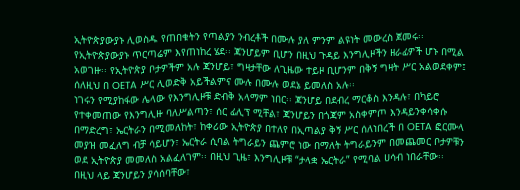ኢትዮጵያውያኑ ሊወስዱ የጠበቁትን የጣልያን ንብረቶች በሙሉ ያለ ምንም ልዩነት መውረስ ጀመሩ፡፡ የኢትዮጵያውያኑ ጥርጣሬም እየጠነከረ ሄደ፡፡ ጃንሆይም ቢሆን በዚህ ጉዳይ እንግሊዞችን ዘራፊዎች ሆኑ በሚል አወገዙ፡፡ የኢትዮጵያ ቦታዎችም አሉ ጃንሆይ፣ ግዛታቸው ለጊዜው ተይዞ ቢሆንም በቅኝ ግዛት ሥር አልወደቀም፤ ሰለዚህ በ OETA ሥር ሊወድቅ አይችልምና ሙሉ በሙሉ ወደኔ ይመለስ አሉ፡፡
ነገሩን የሚያከፋው ሌላው የእንግሊዞቹ ድብቅ አላማም ነበር፡፡ ጃንሆይ በደብረ ማርቆስ እንዳሉ፣ በካይሮ የተቀመጠው የእንግሊዙ ባለሥልጣን፣ ሰር ፊሊፕ ሚቸል፣ ጃንሆይን በጎጃም አስቀምጦ እንዳይንቀሳቀሱ በማድረግ፣ ኤርትራን በሚመለከት፣ ከቀሪው ኢትዮጵያ በተለየ በኢጣልያ ቅኝ ሥር ሰለነበረች በ OETA ፎርሙላ መያዝ መፈለግ ብቻ ሳይሆን፣ ኤርትራ ሲባል ትግራይን ጨምሮ ነው በማለት ትግራይንም በመጨመር ቦታዎቹን ወደ ኢትዮጵያ መመለስ አልፈለገም፡፡ በዚህ ጊዜ፣ እንግሊዞቹ “ታላቋ ኤርትራ” የሚባል ሀሳብ ነበራቸው፡፡
በዚህ ላይ ጃንሆይን ያሳሰባቸው፣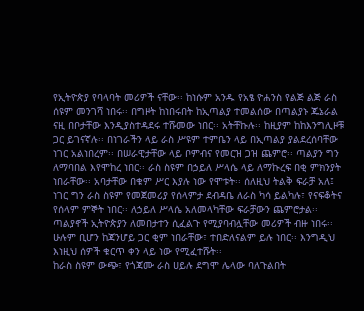የኢትዮጵያ የባላባት መሪዎች ናቸው፡፡ ከነሱም አንዱ የአፄ ዮሐንስ የልጅ ልጅ ራስ ሰዩም መንገሻ ነበሩ፡፡ በግዞት ከነበሩበት ከኢጣልያ ተመልሰው በጣልያኑ ጁኔራል ናዚ በቦታቸው እንዲያስተዳደሩ ተሹመው ነበር፡፡ አትቸኩሉ፡፡ ከዚያም ከከእንግሊዞቹ ጋር ይገናኛሉ፡፡ በነገራችን ላይ ራስ ሥዩም ተምቤን ላይ በኢጣልያ ያልደረሰባቸው ነገር አልነበረም፡፡ በሠራዊታቸው ላይ ቦምብና የመርዝ ጋዝ ጨምሮ፡፡ ጣልያን ግን ለማባበል እየሞከረ ነበር፡፡ ራስ ስዩም በኃይለ ሥላሴ ላይ ለማኩረፍ በቂ ምክንያት ነበራቸው፡፡ አባታቸው በቁም ሥር እያሉ ነው የሞቱት፡፡ ሰለዚህ ትልቅ ፍራቻ አለ፤ ነገር ግን ራስ ስዩም የመጀመሪያ የሰላምታ ደብዳቤ ለራስ ካሳ ይልካሉ፣ የናፍቆትና የሰላም ምኞት ነበር፡፡ ለኃይለ ሥላሴ አለመላካቸው ፍራቻውን ጨምሮታል፡፡
ጣልያኖች ኢትዮጵያን ለመበታተን ሲፈልጉ የሚያባብሏቸው መሪዎች ብዙ ነበሩ፡፡ ሁሉም ቢሆን ከጃንሆይ ጋር ቂም ነበራቸው፣ ተበድለናልም ይሉ ነበር፡፡ እንግዲህ እነዚህ ሰዎች ቁርጥ ቀን ላይ ነው የሚፈተሹት፡፡
ከራስ ስዩም ውጭ፣ የጎጃሙ ራስ ሀይሉ ደግሞ ሌላው ባለጉልበት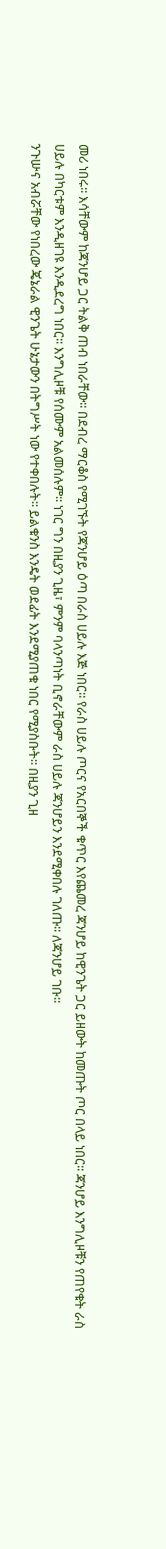መሪ ነበሩ፡፡ እሳቸውም ከጃንሆይ ጋር ትልቅ ጠብ ነበራቸው፡፡ በደብረ ማርቆስ የሚገኙት የጃንሆይ ዕጣ በራስ ሀይሉ እጅ ነበር፡፡ የራስ ሀይሉ ጦርና የአርበኞች ቁጥር እየጨመረ ጃንሆይ ከዊንጌት ጋር ይዘውት ከመጡት ጦር በላይ ነበር፡፡ ጃንሆይ እንግሊዞቹን የጠየቁት ራስ ሀይሉ በካርቱም እንዲዘገዩ እንዲደረግ ነበር፡፡ እንግሊዞቹ የሰሙም አልመሰሉም፡፡ ነገር ግን በዚያን ጊዜ፣ ምንም ባላንጣነት ቢኖራቸውም ራስ ሀይሉ ጃንሆይን እንደሚቀበሉ ገለጡ፡፡ ለጃንሆይ ገቡ፡፡
ንጉሡና አብሯቸው የነበረው ጄኔራል ዊንጌት ሁኔታውን በትግሥት ነው የተቀበሉት፡፡ ይልቁንስ እንዴት ወደፊት እንደሚያጠቁ ነበር የሚያስቡት፡፡ በዚያን ጊዘ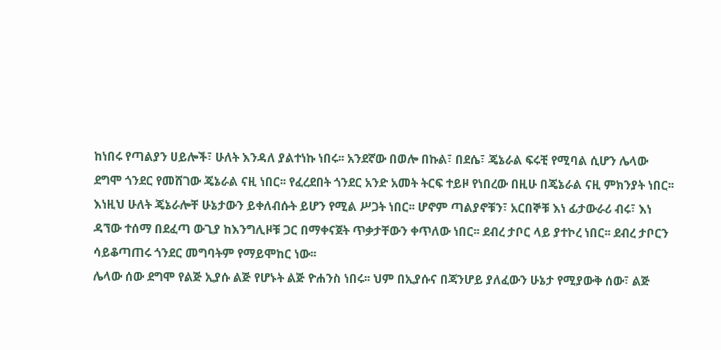ከነበሩ የጣልያን ሀይሎች፣ ሁለት እንዳለ ያልተነኩ ነበሩ፡፡ አንደኛው በወሎ በኩል፣ በደሴ፣ ጄኔራል ፍሩቺ የሚባል ሲሆን ሌላው ደግሞ ጎንደር የመሸገው ጄኔራል ናዚ ነበር፡፡ የፈረደበት ጎንደር አንድ አመት ትርፍ ተይዞ የነበረው በዚሁ በጄኔራል ናዚ ምክንያት ነበር፡፡ እነዚህ ሁለት ጄኔራሎቸ ሁኔታውን ይቀለብሱት ይሆን የሚል ሥጋት ነበር፡፡ ሆኖም ጣልያኖቹን፣ አርበኞቹ እነ ፊታውራሪ ብሩ፣ እነ ዳኘው ተሰማ በደፈጣ ውጊያ ከእንግሊዞቹ ጋር በማቀናጀት ጥቃታቸውን ቀጥለው ነበር፡፡ ደብረ ታቦር ላይ ያተኮረ ነበር፡፡ ደብረ ታቦርን ሳይቆጣጠሩ ጎንደር መግባትም የማይሞከር ነው፡፡
ሌላው ሰው ደግሞ የልጅ ኢያሱ ልጅ የሆኑት ልጅ ዮሐንስ ነበሩ፡፡ ህም በኢያሱና በጃንሆይ ያለፈውን ሁኔታ የሚያውቅ ሰው፣ ልጅ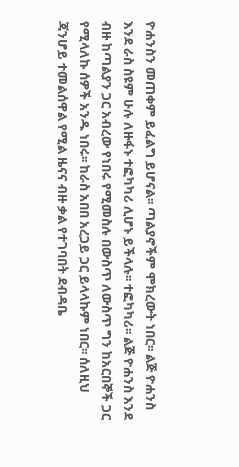ዮሐንስን መጠቀም ይፈልግ ይሆናል፡፡ ጣልያኖችም ሞክረውት ነበር፡፡ ልጅ ዮሐንስ እንደ ራስ ስዩም ሁሉ ለዙፋኑ ተፎካካሪ ሊሆኑ ይችላሉ፡፡ ተፎካካሪ፡፡ ልጅ ዮሐንስ እንደ ብዙ ከጣልያን ጋር አብረው የነበሩ የሚመስሉ በውስጥ ለውስጥ ግን ከአርበኞች ጋር የሚላለኩ ሰዎች አንዱ ነበሩ፡፡ ከራስ አበበ አረጋይ ጋር ይላላኩም ነበር፡፡ ሰለዚህ ጃንሆይ ተመልሰዋል የሚል ዜናና ብዙ ቃል የተገባበት ደብዳቤ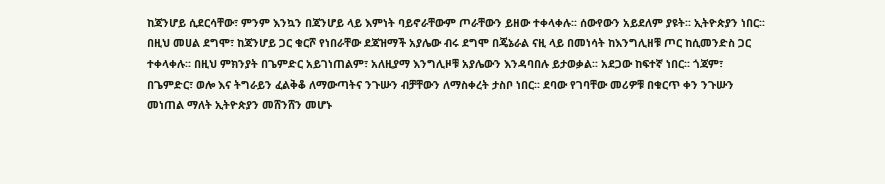ከጃንሆይ ሲደርሳቸው፣ ምንም እንኳን በጃንሆይ ላይ እምነት ባይኖራቸውም ጦራቸውን ይዘው ተቀላቀሉ፡፡ ሰውየውን አይደለም ያዩት፡፡ ኢትዮጵያን ነበር፡፡
በዚህ መሀል ደግሞ፣ ከጃንሆይ ጋር ቁርሾ የነበራቸው ደጃዝማች አያሌው ብሩ ደግሞ በጄኔራል ናዚ ላይ በመነሳት ከእንግሊዘቹ ጦር ከሲመንድስ ጋር ተቀላቀሉ፡፡ በዚህ ምክንያት በጌምድር አይገነጠልም፣ አለዚያማ እንግሊዞቹ አያሌውን እንዳባበሉ ይታወቃል፡፡ አደጋው ከፍተኛ ነበር፡፡ ጎጃም፣ በጌምድር፣ ወሎ እና ትግራይን ፈልቅቆ ለማውጣትና ንጉሡን ብቻቸውን ለማስቀረት ታስቦ ነበር፡፡ ደባው የገባቸው መሪዎቹ በቁርጥ ቀን ንጉሡን መነጠል ማለት ኢትዮጵያን መሸንሸን መሆኑ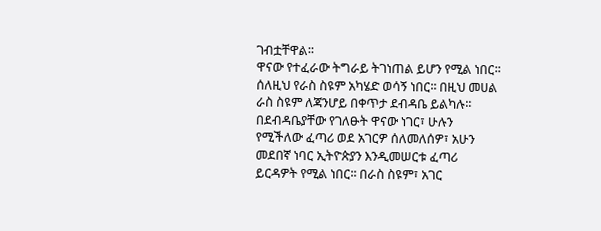ገብቷቸዋል፡፡
ዋናው የተፈራው ትግራይ ትገነጠል ይሆን የሚል ነበር፡፡ ሰለዚህ የራስ ስዩም አካሄድ ወሳኝ ነበር፡፡ በዚህ መሀል ራስ ስዩም ለጃንሆይ በቀጥታ ደብዳቤ ይልካሉ፡፡ በደብዳቤያቸው የገለፁት ዋናው ነገር፣ ሁሉን የሚችለው ፈጣሪ ወደ አገርዎ ሰለመለሰዎ፣ አሁን መደበኛ ነባር ኢትዮጵያን እንዲመሠርቱ ፈጣሪ ይርዳዎት የሚል ነበር፡፡ በራስ ስዩም፣ አገር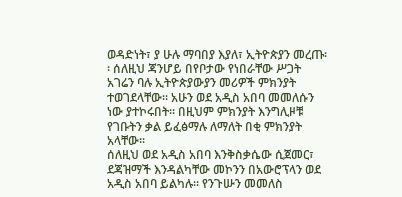ወዳድነት፣ ያ ሁሉ ማባበያ እያለ፣ ኢትዮጵያን መረጡ፡፡ ሰለዚህ ጃንሆይ በየቦታው የነበራቸው ሥጋት አገሬን ባሉ ኢትዮጵያውያን መሪዎች ምክንያት ተወገደላቸው፡፡ አሁን ወደ አዲስ አበባ መመለሱን ነው ያተኮሩበት፡፡ በዚህም ምክንያት እንግሊዞቹ የገቡትን ቃል ይፈፅማሉ ለማለት በቂ ምክንያት አላቸው፡፡
ሰለዚህ ወደ አዲስ አበባ እንቅስቃሴው ሲጀመር፣ ደጃዝማች እንዳልካቸው መኮንን በአውሮፕላን ወደ አዲስ አበባ ይልካሉ፡፡ የንጉሡን መመለስ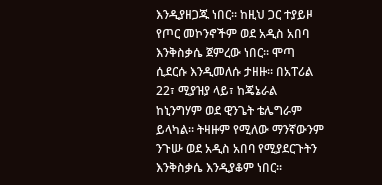እንዲያዘጋጁ ነበር፡፡ ከዚህ ጋር ተያይዞ የጦር መኮንኖችም ወደ አዲስ አበባ እንቅስቃሴ ጀምረው ነበር፡፡ ሞጣ ሲደርሱ እንዲመለሱ ታዘዙ፡፡ በአፐሪል 22፣ ሚያዝያ ላይ፣ ከጄኔራል ከኒንግሃም ወደ ዊንጌት ቴሌግራም ይላካል፡፡ ትዛዙም የሚለው ማንኛውንም ንጉሡ ወደ አዲስ አበባ የሚያደርጉትን እንቅስቃሴ እንዲያቆም ነበር፡፡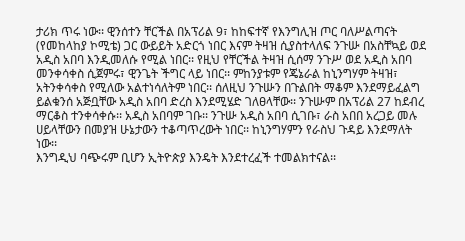ታሪክ ጥሩ ነው፡፡ ዊንሰተን ቸርችል በአፕሪል 9፣ ከከፍተኛ የእንግሊዝ ጦር ባለሥልጣናት (የመከላከያ ኮሚቴ) ጋር ውይይት አድርጎ ነበር እናም ትዛዝ ሲያስተላለፍ ንጉሡ በአስቸኳይ ወደ አዲስ አበባ እንዲመለሱ የሚል ነበር፡፡ የዚህ የቸርችል ትዛዝ ሲሰማ ንጉሥ ወደ አዲስ አበባ መንቀሳቀስ ሲጀምሩ፣ ዊንጌት ችግር ላይ ነበር፡፡ ምከንያቱም የጄኔራል ከኒንግሃም ትዛዝ፣ አትንቀሳቀስ የሚለው አልተነሳለትም ነበር፡፡ ሰለዚህ ንጉሡን በጉልበት ማቆም እንደማይፈልግ ይልቁንሰ አጅቧቸው አዲስ አበባ ድረስ እንደሚሄድ ገለፀላቸው፡፡ ንጉሡም በአፕሪል 27 ከደብረ ማርቆስ ተንቀሳቀሱ፡፡ አዲስ አበባም ገቡ፡፡ ንጉሡ አዲስ አበባ ሲገቡ፣ ራስ አበበ አረጋይ መሉ ሀይላቸውን በመያዝ ሁኔታውን ተቆጣጥረውት ነበር፡፡ ከኒንግሃምን የራስህ ጉዳይ እንደማለት ነው፡፡
እንግዲህ ባጭሩም ቢሆን ኢትዮጵያ እንዴት እንደተረፈች ተመልክተናል፡፡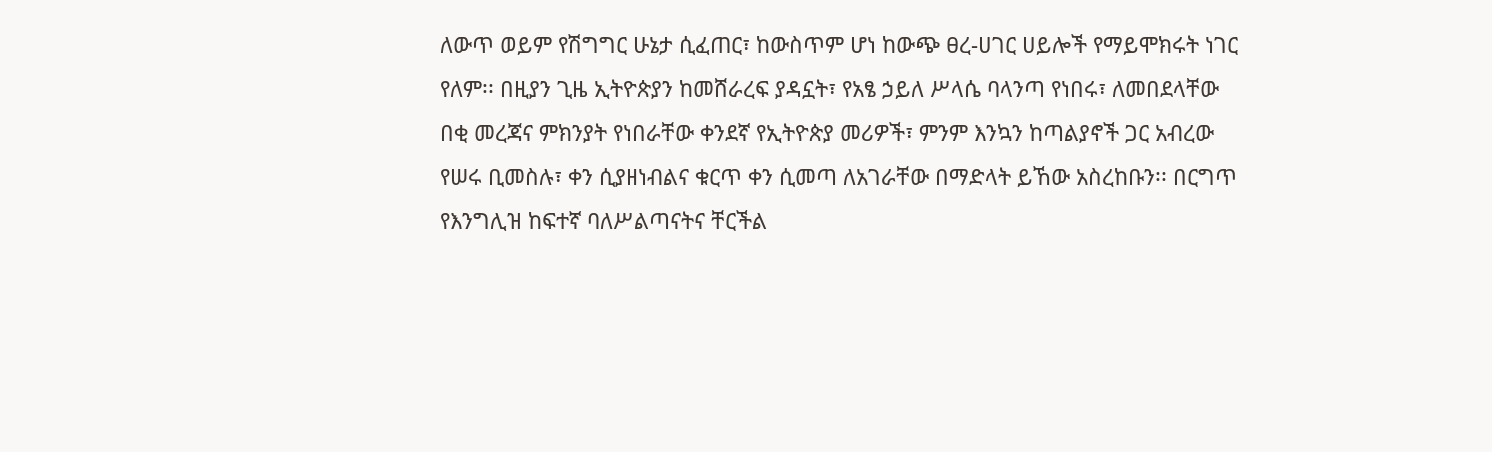ለውጥ ወይም የሽግግር ሁኔታ ሲፈጠር፣ ከውስጥም ሆነ ከውጭ ፀረ-ሀገር ሀይሎች የማይሞክሩት ነገር የለም፡፡ በዚያን ጊዜ ኢትዮጵያን ከመሸራረፍ ያዳኗት፣ የአፄ ኃይለ ሥላሴ ባላንጣ የነበሩ፣ ለመበደላቸው በቂ መረጃና ምክንያት የነበራቸው ቀንደኛ የኢትዮጵያ መሪዎች፣ ምንም እንኳን ከጣልያኖች ጋር አብረው የሠሩ ቢመስሉ፣ ቀን ሲያዘነብልና ቁርጥ ቀን ሲመጣ ለአገራቸው በማድላት ይኸው አስረከቡን፡፡ በርግጥ የእንግሊዝ ከፍተኛ ባለሥልጣናትና ቸርችል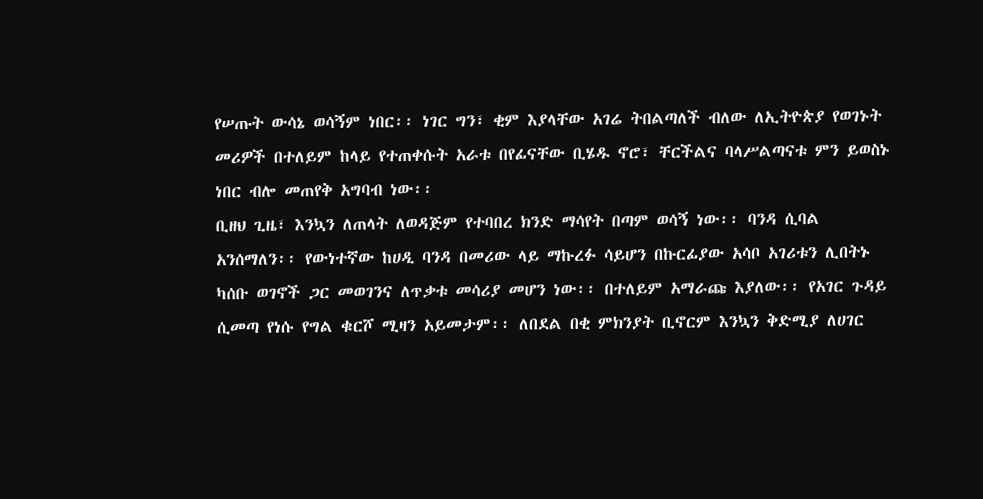የሠጡት ውሳኔ ወሳኝም ነበር፡፡ ነገር ግን፣ ቂም እያላቸው አገሬ ትበልጣለች ብለው ለኢትዮጵያ የወገኑት መሪዎች በተለይም ከላይ የተጠቀሱት አራቱ በየፊናቸው ቢሄዱ ኖሮ፣ ቸርችልና ባላሥልጣናቱ ምን ይወስኑ ነበር ብሎ መጠየቅ አግባብ ነው፡፡
ቢዘህ ጊዜ፣ እንኳን ለጠላት ለወዳጅም የተባበረ ክንድ ማሳየት በጣም ወሳኝ ነው፡፡ ባንዳ ሲባል አንሰማለን፡፡ የውነተኛው ከሀዲ ባንዳ በመሪው ላይ ማኩረፉ ሳይሆን በኩርፊያው አሳቦ አገሪቱን ሊበትኑ ካሰቡ ወገኖች ጋር መወገንና ለጥቃቱ መሳሪያ መሆን ነው፡፡ በተለይም አማራጩ እያለው፡፡ የአገር ጉዳይ ሲመጣ የነሱ የግል ቁርሾ ሚዛን አይመታም፡፡ ለበደል በቂ ምክንያት ቢኖርም እንኳን ቅድሚያ ለሀገር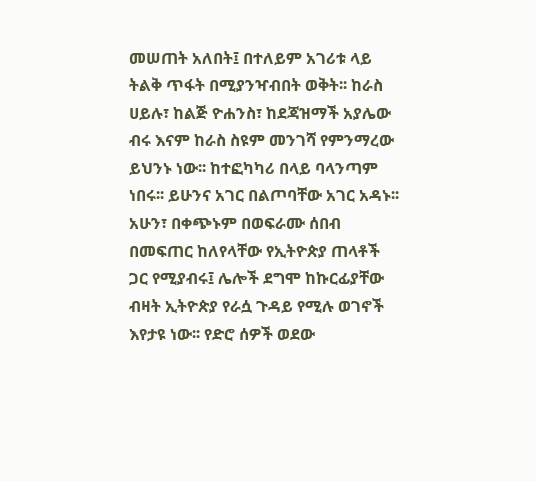መሠጠት አለበት፤ በተለይም አገሪቱ ላይ ትልቅ ጥፋት በሚያንዣብበት ወቅት፡፡ ከራስ ሀይሉ፣ ከልጅ ዮሐንስ፣ ከደጃዝማች አያሌው ብሩ እናም ከራስ ስዩም መንገሻ የምንማረው ይህንኑ ነው፡፡ ከተፎካካሪ በላይ ባላንጣም ነበሩ፡፡ ይሁንና አገር በልጦባቸው አገር አዳኑ፡፡ አሁን፣ በቀጭኑም በወፍራሙ ሰበብ በመፍጠር ከለየላቸው የኢትዮጵያ ጠላቶች ጋር የሚያብሩ፤ ሌሎች ደግሞ ከኩርፊያቸው ብዛት ኢትዮጵያ የራሷ ጉዳይ የሚሉ ወገኖች እየታዩ ነው፡፡ የድሮ ሰዎች ወደው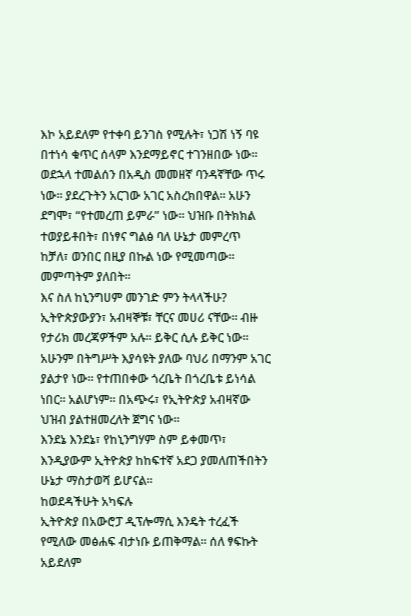እኮ አይደለም የተቀባ ይንገስ የሚሉት፣ ነጋሽ ነኝ ባዩ በተነሳ ቁጥር ሰላም እንደማይኖር ተገንዘበው ነው፡፡ ወደኋላ ተመልሰን በአዲስ መመዘኛ ባንዳኛቸው ጥሩ ነው፡፡ ያደረጉትን አርገው አገር አስረክበዋል፡፡ አሁን ደግሞ፣ “የተመረጠ ይምራ” ነው፡፡ ህዝቡ በትክክል ተወያይቶበት፣ በነፃና ግልፅ ባለ ሁኔታ መምረጥ ከቻለ፣ ወንበር በዚያ በኩል ነው የሚመጣው፡፡ መምጣትም ያለበት፡፡
እና ስለ ከኒንግሀም መንገድ ምን ትላላችሁ?
ኢትዮጵያውያን፣ አብዛኞቹ፣ ቸርና መሀሪ ናቸው፡፡ ብዙ የታሪክ መረጃዎችም አሉ፡፡ ይቅር ሲሉ ይቅር ነው፡፡ አሁንም በትግሥት እያሳዩት ያለው ባህሪ በማንም አገር ያልታየ ነው፡፡ የተጠበቀው ጎረቤት በጎረቤቱ ይነሳል ነበር፡፡ አልሆነም፡፡ በአጭሩ፣ የኢትዮጵያ አብዛኛው ህዝብ ያልተዘመረለት ጀግና ነው፡፡
እንደኔ እንደኔ፣ የከኒንግሃም ስም ይቀመጥ፣ እንዲያውም ኢትዮጵያ ከከፍተኛ አደጋ ያመለጠችበትን ሁኔታ ማስታወሻ ይሆናል፡፡
ከወደዳችሁት አካፍሉ
ኢትዮጵያ በአውሮፓ ዲፕሎማሲ እንዴት ተረፈች የሚለው መፅሐፍ ብታነቡ ይጠቅማል፡፡ ሰለ ፃፍኩት አይደለም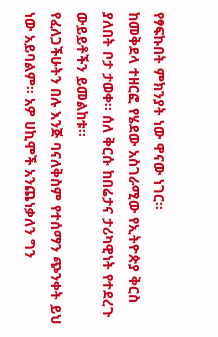የፃፍኩበት ምክንያት ነው ዋናው ነገር፡፡
ከመቅደላ ተዘርፎ የሄደው አስገራሚው የኢትዮጵያ ቅርስ ያለበት ቦታ ታወቀ፡፡ ሰለ ቅርሱ ከበሬታና ታሪካዊነት የተደረጉ ውይይቶችን ይመልከቱ፡፡
የፈለጋችሁትን በሉ እንጅ ባናለቅስም የተሰማን ጭንቀት ይህ ነው አይባልም፡፡ አዎ ሀኪሞች አንጨነቃለን ግን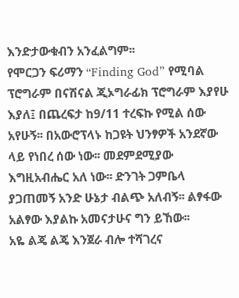እንድታውቁብን አንፈልግም፡፡
የሞርጋን ፍሪማን “Finding God” የሚባል ፕሮግራም በናሽናል ጂኦግራፊክ ፕሮግራም እያየሁ እያለ፤ በጨረፍታ ከ9/11 ተረፍኩ የሚል ሰው አየሁኝ፡፡ በአውሮፕላኑ ከጋዩት ህንፃዎች አንደኛው ላይ የነበረ ሰው ነው፡፡ መደምደሚያው እግዚአብሔር አለ ነው፡፡ ድንገት ጋምቤላ ያጋጠመኝ አንድ ሁኔታ ብልጭ አለብኝ፡፡ ልፃፋው አልፃው እያልኩ አመናታሁና ግን ይኸው፡፡
አዬ ልጄ ልጄ እንጀራ ብሎ ተሻገረና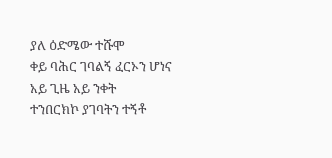ያለ ዕድሜው ተሹሞ
ቀይ ባሕር ገባልኝ ፈርኦን ሆነና
አይ ጊዜ አይ ንቀት
ተንበርክኮ ያገባትን ተኝቶ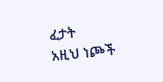ፈታት
አዚህ ነጮች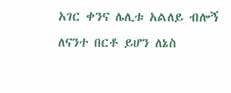አገር ቀንና ሌሊቱ አልለይ ብሎኝ
ለናንተ በርቶ ይሆን ለኔስ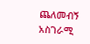ጨለመብኝ
አስገራሚ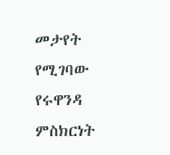መታየት የሚገባው የሩዋንዳ ምስክርነት